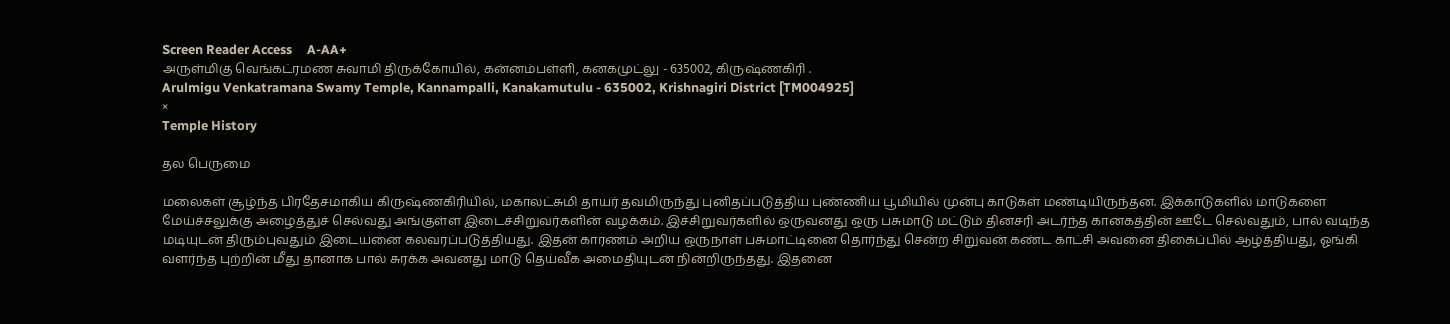Screen Reader Access     A-AA+
அருள்மிகு வெங்கட்ரமண சுவாமி திருக்கோயில், கன்னம்பள்ளி, கனகமுட்லு - 635002, கிருஷ்ணகிரி .
Arulmigu Venkatramana Swamy Temple, Kannampalli, Kanakamutulu - 635002, Krishnagiri District [TM004925]
×
Temple History

தல பெருமை

மலைகள் சூழ்ந்த பிரதேசமாகிய கிருஷ்ணகிரியில், மகாலட்சுமி தாயர் தவமிருந்து புனிதப்படுத்திய புண்ணிய பூமியில் முன்பு காடுகள் மண்டியிருந்தன. இக்காடுகளில் மாடுகளை மேய்ச்சலுக்கு அழைத்துச் செல்வது அங்குள்ள இடைச்சிறுவர்களின் வழக்கம். இச்சிறுவர்களில் ஒருவனது ஒரு பசுமாடு மட்டும் தினசரி அடர்ந்த கானகத்தின் ஊடே செல்வதும், பால் வடிந்த மடியுடன் திரும்புவதும் இடையனை கலவரப்படுத்தியது. இதன் காரணம் அறிய ஒருநாள் பசுமாட்டினை தொர்ந்து சென்ற சிறுவன் கண்ட காட்சி அவனை திகைப்பில் ஆழ்த்தியது, ஓங்கி வளர்ந்த புற்றின் மீது தானாக பால் சுரக்க அவனது மாடு தெய்வீக அமைதியுடன் நின்றிருந்தது. இதனை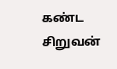கண்ட சிறுவன்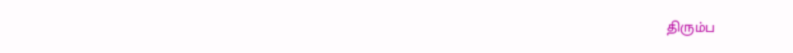திரும்ப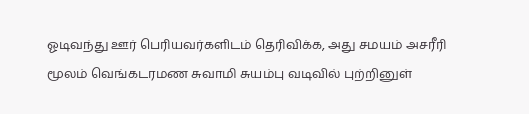ஓடிவந்து ஊர் பெரியவர்களிடம் தெரிவிக்க, அது சமயம் அசரீரி மூலம் வெங்கடரமண சுவாமி சுயம்பு வடிவில் புற்றினுள்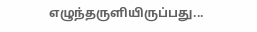எழுந்தருளியிருப்பது...